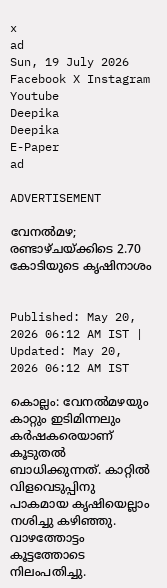x
ad
Sun, 19 July 2026
Facebook X Instagram Youtube
Deepika
Deepika
E-Paper
ad

ADVERTISEMENT

വേനൽമഴ; രണ്ടാഴ്‌ചയ്ക്കിടെ 2.70 കോടിയുടെ കൃഷിനാശം


Published: May 20, 2026 06:12 AM IST | Updated: May 20, 2026 06:12 AM IST

കൊല്ലം: വേനൽമഴയും കാറ്റും ഇടിമിന്നലും കർഷകരെയാണ് കൂടുതൽ ബാധിക്കുന്നത്. കാറ്റിൽ വിളവെടുപ്പിനു പാകമായ കൃഷിയെല്ലാം നശിച്ചു കഴിഞ്ഞു. വാഴത്തോട്ടം കൂട്ടത്തോടെ നിലംപതിച്ചു.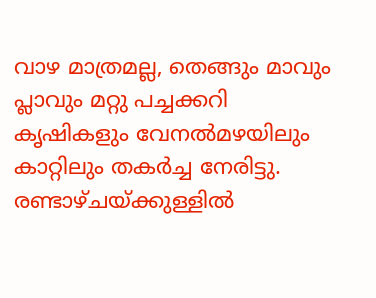വാഴ മാത്രമല്ല, തെങ്ങും മാവും പ്ലാവും മറ്റു പച്ചക്കറി കൃഷികളും വേനൽമഴയിലും കാറ്റിലും തകർച്ച നേരിട്ടു. രണ്ടാഴ്ചയ്ക്കുള്ളിൽ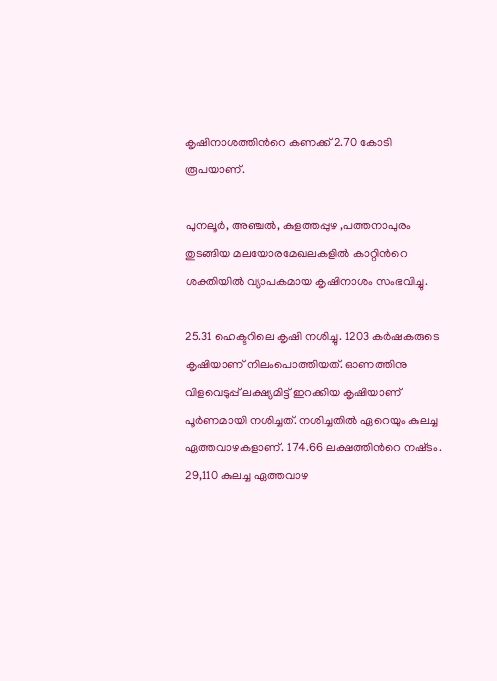കൃഷിനാശത്തിന്‍റെ കണക്ക് 2.70 കോടി രൂപയാണ്.

പുനലൂർ, അഞ്ചൽ, കുളത്തപ്പുഴ ,പത്തനാപുരം തുടങ്ങിയ മലയോരമേഖലകളിൽ കാറ്റിന്‍റെ ശക്തിയിൽ വ്യാപകമായ കൃഷിനാശം സംഭവിച്ചു.

25.31 ഹെക്ടറിലെ കൃഷി നശിച്ചു. 1203 കർഷകരുടെ കൃഷിയാണ് നിലംപൊത്തിയത്‌. ഓണത്തിനു വിളവെടുപ്പ്‌ ലക്ഷ്യമിട്ട് ഇറക്കിയ കൃഷിയാണ് പൂർണമായി നശിച്ചത്‌. നശിച്ചതിൽ ഏറെയും കുലച്ച ഏത്തവാഴകളാണ്. 174.66 ലക്ഷത്തിന്‍റെ നഷ്‌ടം. 29,110 കുലച്ച ഏത്തവാഴ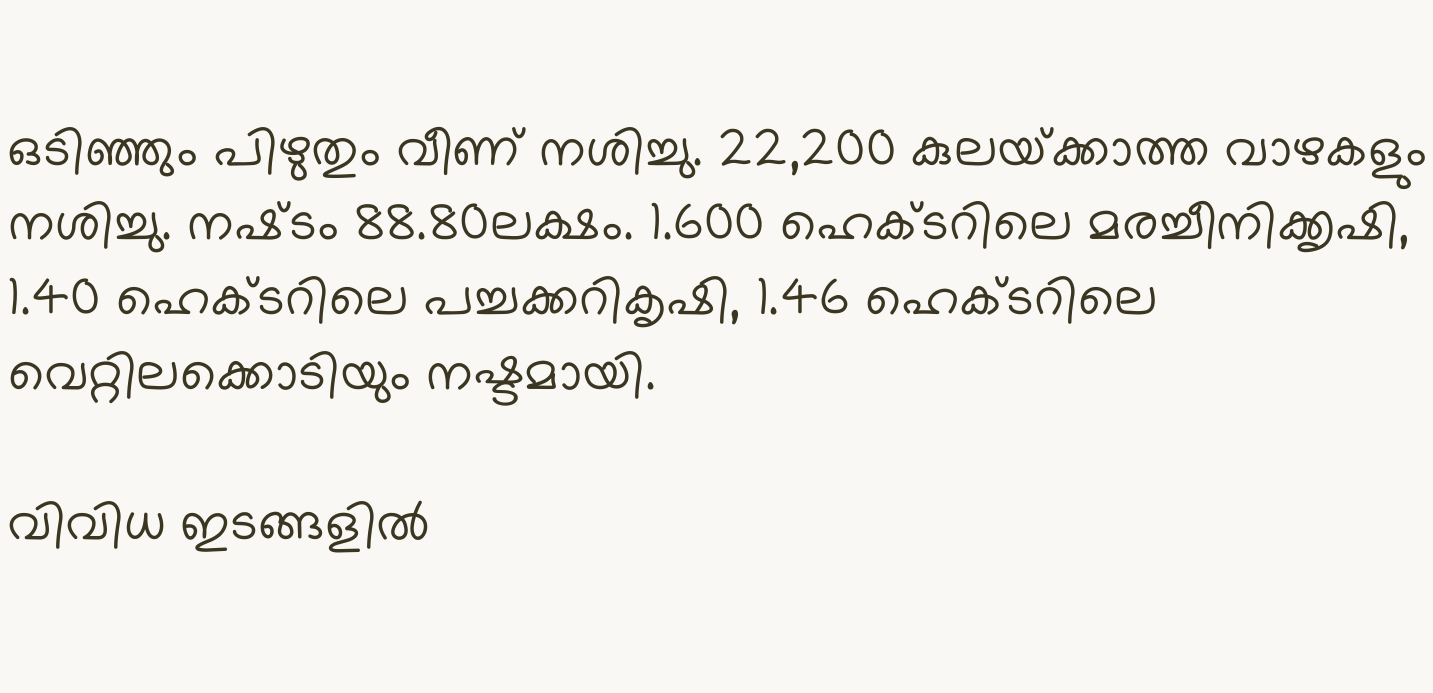ഒടിഞ്ഞും പിഴുതും വീണ് നശിച്ചു. 22,200 കുലയ്‌ക്കാത്ത വാഴകളും നശിച്ചു. നഷ്‌ടം 88.80ലക്ഷം. 1.600 ഹെക്ടറിലെ മരച്ചീനിക്കൃഷി, 1.40 ഹെക്‌ടറിലെ പച്ചക്കറികൃഷി, 1.46 ഹെക്‌ടറിലെ വെറ്റിലക്കൊടിയും നഷ്ടമായി.

വിവിധ ഇടങ്ങളിൽ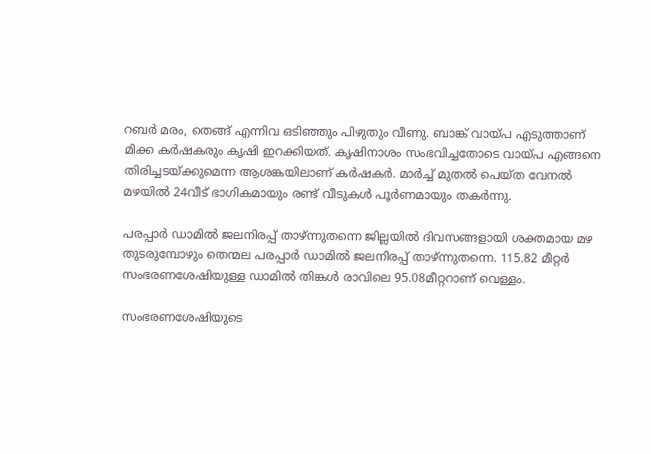റബർ മരം, തെങ്ങ്‌ എന്നിവ ഒടിഞ്ഞും പിഴുതും വീണു. ബാങ്ക് വായ്പ എടുത്താണ് മിക്ക കർഷകരും കൃഷി ഇറക്കിയത്. കൃഷിനാശം സംഭവിച്ചതോടെ വായ്പ എങ്ങനെ തിരിച്ചടയ്‌ക്കുമെന്ന ആശങ്കയിലാണ് കർഷകർ. മാർച്ച്‌ മുതൽ പെയ്‌ത വേനൽ മഴയിൽ 24വീട്‌ ഭാഗികമായും രണ്ട്‌ വീടുകൾ പൂർണമായും തകർന്നു.

പരപ്പാർ ഡാമിൽ ജലനിരപ്പ്‌ താഴ്‌ന്നുതന്നെ ജില്ലയിൽ ദിവസങ്ങളായി ശക്തമായ മഴ തുടരുമ്പോഴും തെന്മല പരപ്പാർ ഡാമിൽ ജലനിരപ്പ്‌ താഴ്‌ന്നുതന്നെ. 115.82 മീറ്റർ സംഭരണശേഷിയുള്ള ഡാമിൽ തിങ്കൾ രാവിലെ 95.08മീറ്ററാണ് വെള്ളം.

സംഭരണശേഷിയുടെ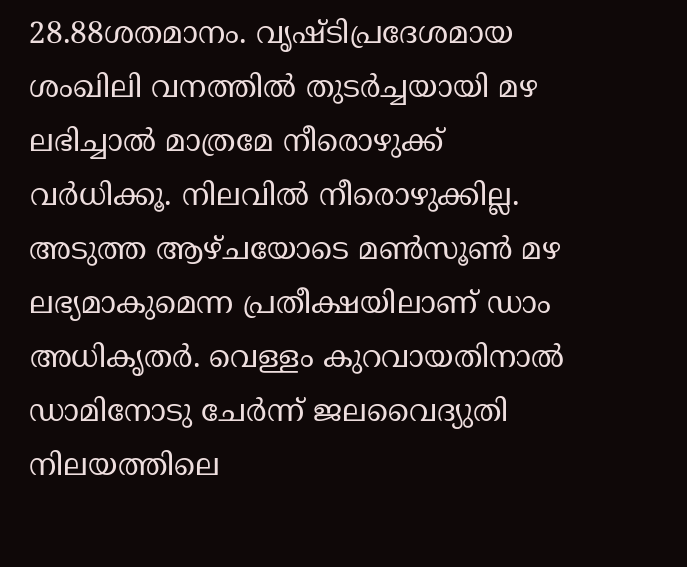28.88ശതമാനം. വൃഷ്ടിപ്രദേശമായ ശംഖിലി വനത്തിൽ തുടർച്ചയായി മഴ ലഭിച്ചാൽ മാത്രമേ നീരൊഴുക്ക് വർധിക്കൂ. നിലവിൽ നീരൊഴുക്കില്ല. അടുത്ത ആഴ്‌ചയോടെ മൺസൂൺ മഴ ലഭ്യമാകുമെന്ന പ്രതീക്ഷയിലാണ് ഡാം അധികൃതർ. വെള്ളം കുറവായതിനാൽ ഡാമിനോടു ചേർന്ന് ജലവൈദ്യുതി നിലയത്തിലെ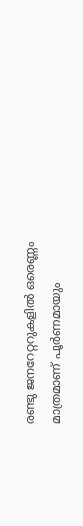രണ്ടു ജനറേറ്ററുകളിൽ ഒരെണ്ണം മാത്രമാണ് പൂർണമായും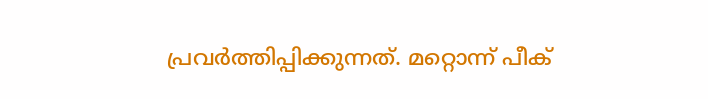പ്രവർത്തിപ്പിക്കുന്നത്‌. മറ്റൊന്ന്‌ പീക്‌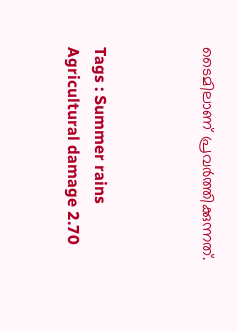ടൈമിലാണ് പ്രവർത്തിക്കുന്നത്‌.



Tags : Summer rains Agricultural damage 2.70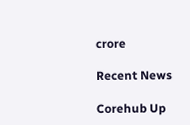crore

Recent News

Corehub Up